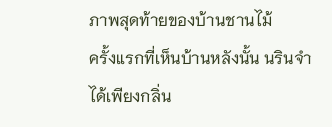ภาพสุดท้ายของบ้านชานไม้
ครั้งแรกที่เห็นบ้านหลังนั้น นรินจำได้เพียงกลิ่น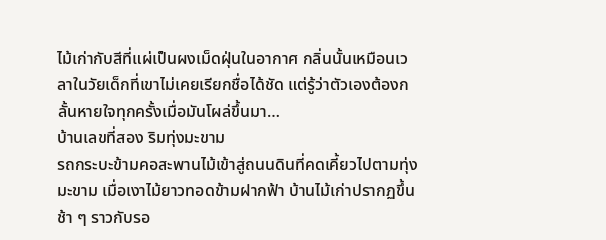ไม้เก่ากับสีที่แผ่เป็นผงเม็ดฝุ่นในอากาศ กลิ่นนั้นเหมือนเวลาในวัยเด็กที่เขาไม่เคยเรียกชื่อได้ชัด แต่รู้ว่าตัวเองต้องกลั้นหายใจทุกครั้งเมื่อมันโผล่ขึ้นมา…
บ้านเลขที่สอง ริมทุ่งมะขาม
รถกระบะข้ามคอสะพานไม้เข้าสู่ถนนดินที่คดเคี้ยวไปตามทุ่งมะขาม เมื่อเงาไม้ยาวทอดข้ามฝากฟ้า บ้านไม้เก่าปรากฏขึ้นช้า ๆ ราวกับรอ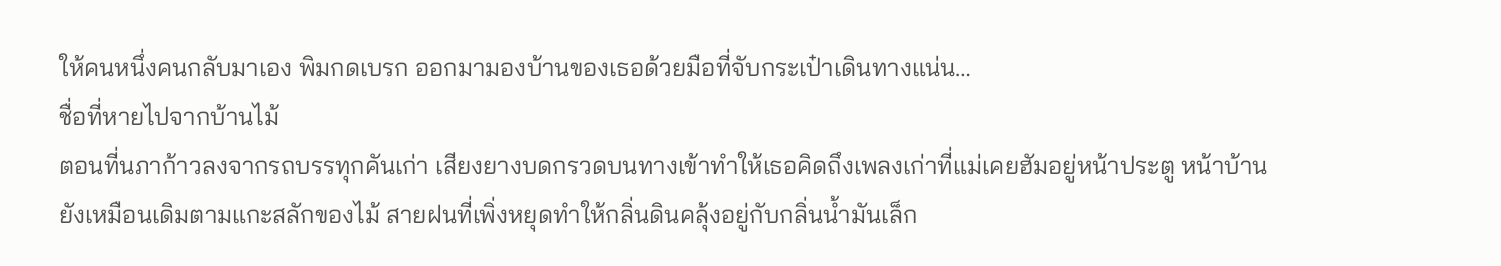ให้คนหนึ่งคนกลับมาเอง พิมกดเบรก ออกมามองบ้านของเธอด้วยมือที่จับกระเป๋าเดินทางแน่น…
ชื่อที่หายไปจากบ้านไม้
ตอนที่นภาก้าวลงจากรถบรรทุกคันเก่า เสียงยางบดกรวดบนทางเข้าทำให้เธอคิดถึงเพลงเก่าที่แม่เคยฮัมอยู่หน้าประตู หน้าบ้านยังเหมือนเดิมตามแกะสลักของไม้ สายฝนที่เพิ่งหยุดทำให้กลิ่นดินคลุ้งอยู่กับกลิ่นน้ำมันเล็ก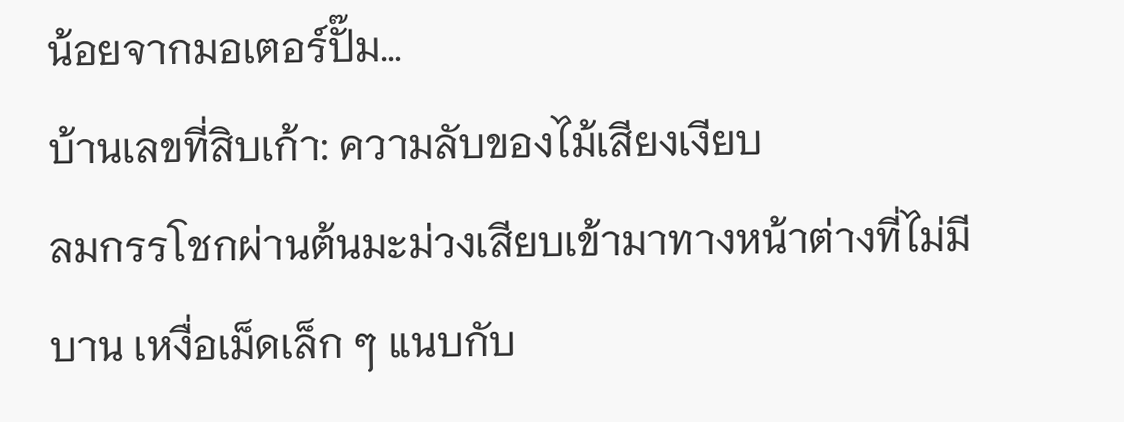น้อยจากมอเตอร์ปั๊ม…
บ้านเลขที่สิบเก้า: ความลับของไม้เสียงเงียบ
ลมกรรโชกผ่านต้นมะม่วงเสียบเข้ามาทางหน้าต่างที่ไม่มีบาน เหงื่อเม็ดเล็ก ๆ แนบกับ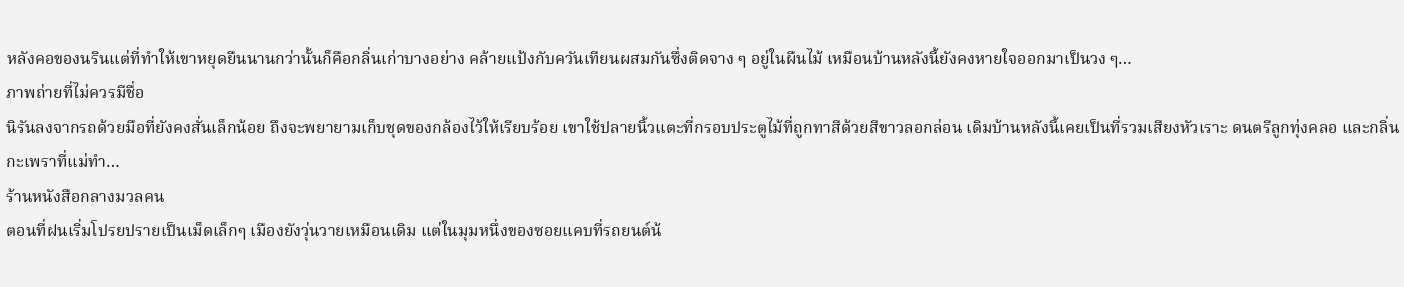หลังคอของนรินแต่ที่ทำให้เขาหยุดยืนนานกว่านั้นก็คือกลิ่นเก่าบางอย่าง คล้ายแป้งกับควันเทียนผสมกันซึ่งติดจาง ๆ อยู่ในผืนไม้ เหมือนบ้านหลังนี้ยังคงหายใจออกมาเป็นวง ๆ…
ภาพถ่ายที่ไม่ควรมีชื่อ
นิรันลงจากรถด้วยมือที่ยังคงสั่นเล็กน้อย ถึงจะพยายามเก็บชุดของกล้องไว้ให้เรียบร้อย เขาใช้ปลายนิ้วแตะที่กรอบประตูไม้ที่ถูกทาสีด้วยสีขาวลอกล่อน เดิมบ้านหลังนี้เคยเป็นที่รวมเสียงหัวเราะ ดนตรีลูกทุ่งคลอ และกลิ่นกะเพราที่แม่ทำ…
ร้านหนังสือกลางมวลคน
ตอนที่ฝนเริ่มโปรยปรายเป็นเม็ดเล็กๆ เมืองยังวุ่นวายเหมือนเดิม แต่ในมุมหนึ่งของซอยแคบที่รถยนต์น้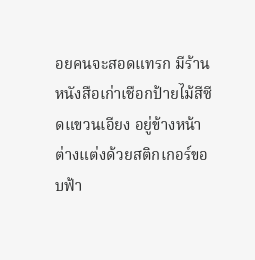อยคนจะสอดแทรก มีร้านหนังสือเก่าเชือกป้ายไม้สีซีดแขวนเอียง อยู่ข้างหน้าต่างแต่งด้วยสติกเกอร์ขอบฟ้า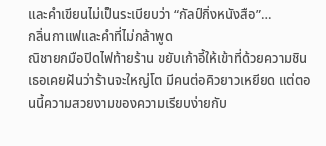และคำเขียนไม่เป็นระเบียบว่า “กัลป์กิ่งหนังสือ”…
กลิ่นกาแฟและคำที่ไม่กล้าพูด
ณิชายกมือปิดไฟท้ายร้าน ขยับเก้าอี้ให้เข้าที่ด้วยความชิน เธอเคยฝันว่าร้านจะใหญ่โต มีคนต่อคิวยาวเหยียด แต่ตอนนี้ความสวยงามของความเรียบง่ายกับ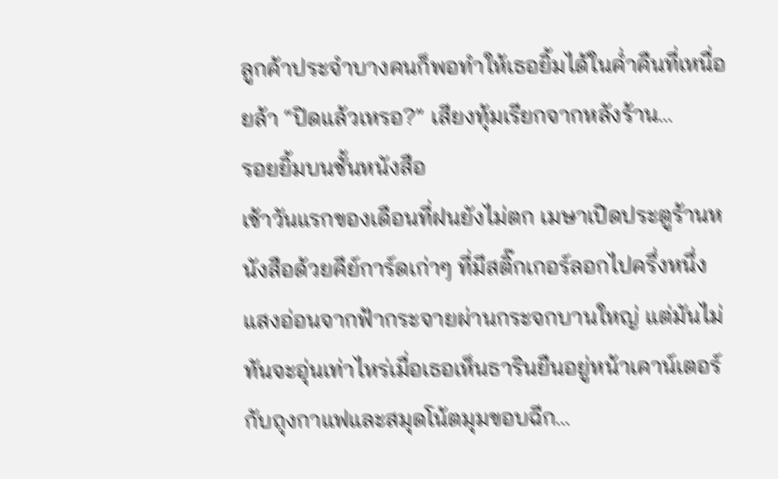ลูกค้าประจำบางคนก็พอทำให้เธอยิ้มได้ในค่ำคืนที่เหนื่อยล้า “ปิดแล้วเหรอ?” เสียงทุ้มเรียกจากหลังร้าน…
รอยยิ้มบนชั้นหนังสือ
เช้าวันแรกของเดือนที่ฝนยังไม่ตก เมษาเปิดประตูร้านหนังสือด้วยคีย์การ์ดเก่าๆ ที่มีสติ๊กเกอร์ลอกไปครึ่งหนึ่ง แสงอ่อนจากฟ้ากระจายผ่านกระจกบานใหญ่ แต่มันไม่ทันจะอุ่นเท่าไหร่เมื่อเธอเห็นธารินยืนอยู่หน้าเคาน์เตอร์กับถุงกาแฟและสมุดโน้ตมุมขอบฉีก…